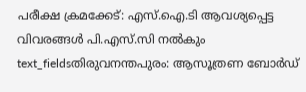പരീക്ഷ ക്രമക്കേട്: എസ്.ഐ.ടി ആവശ്യപ്പെട്ട വിവരങ്ങൾ പി.എസ്.സി നൽകും
text_fieldsതിരുവനന്തപുരം: ആസൂത്രണ ബോർഡ്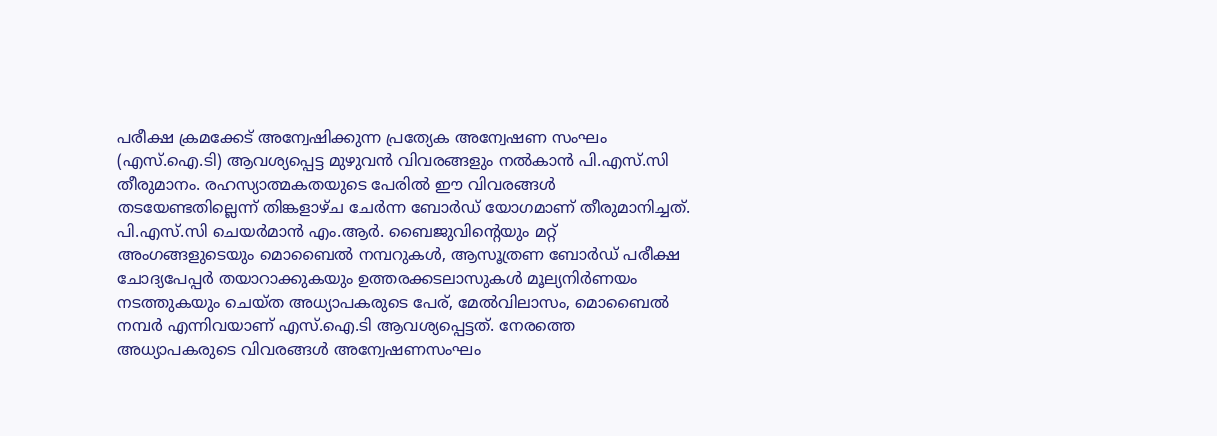പരീക്ഷ ക്രമക്കേട് അന്വേഷിക്കുന്ന പ്രത്യേക അന്വേഷണ സംഘം (എസ്.ഐ.ടി) ആവശ്യപ്പെട്ട മുഴുവൻ വിവരങ്ങളും നൽകാൻ പി.എസ്.സി തീരുമാനം. രഹസ്യാത്മകതയുടെ പേരിൽ ഈ വിവരങ്ങൾ തടയേണ്ടതില്ലെന്ന് തിങ്കളാഴ്ച ചേർന്ന ബോർഡ് യോഗമാണ് തീരുമാനിച്ചത്.
പി.എസ്.സി ചെയർമാൻ എം.ആർ. ബൈജുവിന്റെയും മറ്റ് അംഗങ്ങളുടെയും മൊബൈൽ നമ്പറുകൾ, ആസൂത്രണ ബോർഡ് പരീക്ഷ ചോദ്യപേപ്പർ തയാറാക്കുകയും ഉത്തരക്കടലാസുകൾ മൂല്യനിർണയം നടത്തുകയും ചെയ്ത അധ്യാപകരുടെ പേര്, മേൽവിലാസം, മൊബൈൽ നമ്പർ എന്നിവയാണ് എസ്.ഐ.ടി ആവശ്യപ്പെട്ടത്. നേരത്തെ അധ്യാപകരുടെ വിവരങ്ങൾ അന്വേഷണസംഘം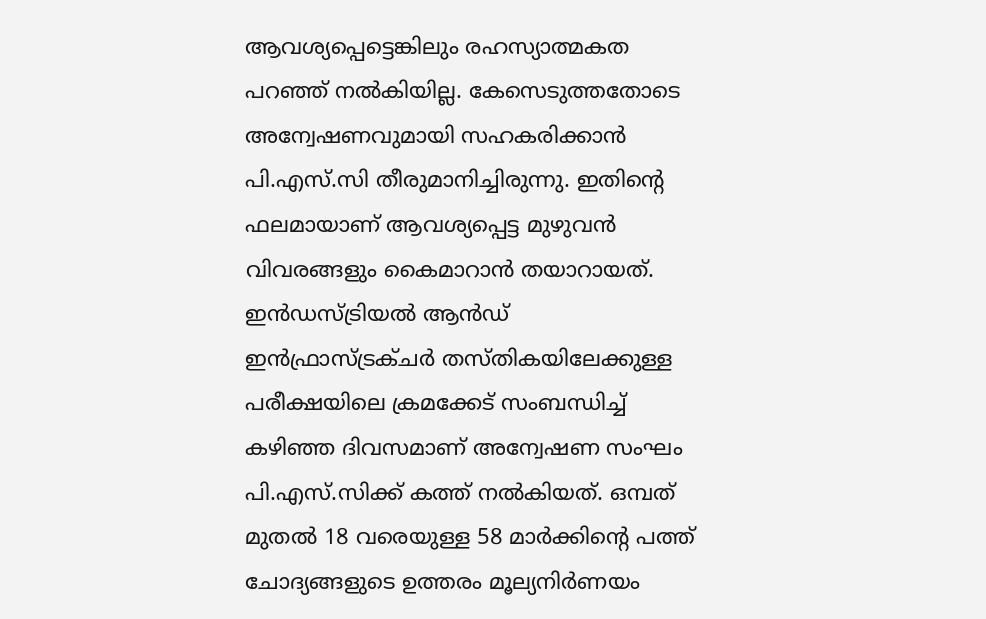ആവശ്യപ്പെട്ടെങ്കിലും രഹസ്യാത്മകത പറഞ്ഞ് നൽകിയില്ല. കേസെടുത്തതോടെ അന്വേഷണവുമായി സഹകരിക്കാൻ പി.എസ്.സി തീരുമാനിച്ചിരുന്നു. ഇതിന്റെ ഫലമായാണ് ആവശ്യപ്പെട്ട മുഴുവൻ വിവരങ്ങളും കൈമാറാൻ തയാറായത്.
ഇൻഡസ്ട്രിയൽ ആൻഡ് ഇൻഫ്രാസ്ട്രക്ചർ തസ്തികയിലേക്കുള്ള പരീക്ഷയിലെ ക്രമക്കേട് സംബന്ധിച്ച് കഴിഞ്ഞ ദിവസമാണ് അന്വേഷണ സംഘം പി.എസ്.സിക്ക് കത്ത് നൽകിയത്. ഒമ്പത് മുതൽ 18 വരെയുള്ള 58 മാർക്കിന്റെ പത്ത് ചോദ്യങ്ങളുടെ ഉത്തരം മൂല്യനിർണയം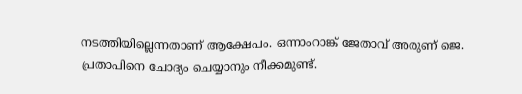നടത്തിയില്ലെന്നതാണ് ആക്ഷേപം. ഒന്നാംറാങ്ക് ജേതാവ് അരുണ് ജെ. പ്രതാപിനെ ചോദ്യം ചെയ്യാനും നീക്കമുണ്ട്.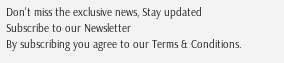Don't miss the exclusive news, Stay updated
Subscribe to our Newsletter
By subscribing you agree to our Terms & Conditions.